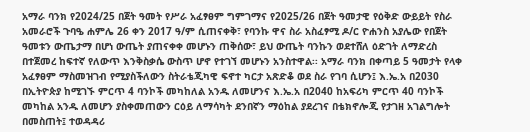አማራ ባንክ የ2024/25 በጀት ዓመት የሥራ አፈፃፀም ግምገማና የ2025/26 በጀት ዓመታዊ የዕቅድ ውይይት የስራ አመራሮች ጉባዔ ሐምሌ 26 ቀን 2017 ዓ/ም ሲጠናቀቅ፣ የባንኩ ዋና ስራ አስፈፃሚ ዶ/ር ዮሐንስ አያሌው የበጀት ዓመቱን ውጤታማ በሆነ ውጤት ያጠናቀቀ መሆኑን ጠቅሰው፣ ይህ ውጤት ባንኩን ወደተሸለ ዕድገት ለማድረስ በተጀመረ ከፍተኛ የለውጥ እንቅስቃሴ ውስጥ ሆኖ የተገኘ መሆኑን አንስተዋል፡፡ አማራ ባንክ በቀጣይ 5 ዓመታት የላቀ አፈፃፀም ማስመዝገብ የሚያስችለውን ስትራቴጂካዊ ፍኖተ ካርታ አጽድቆ ወደ ስራ የገባ ሲሆን፤ እ.ኤ.አ በ2030 በኢትዮጵያ ከሚገኙ ምርጥ 4 ባንኮች መካከለል አንዱ ለመሆንና እ.ኤ.አ በ2040 ከአፍሪካ ምርጥ 40 ባንኮች መካከል አንዱ ለመሆን ያስቀመጠውን ርዕይ ለማሳካት ደንበኛን ማዕከል ያደረገና በቴክኖሎጂ የታገዘ አገልግሎት በመስጠት፤ ተወዳዳሪ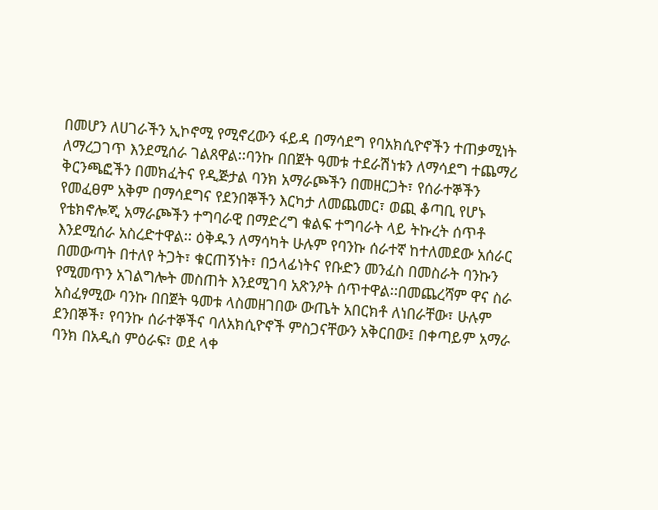በመሆን ለሀገራችን ኢኮኖሚ የሚኖረውን ፋይዳ በማሳደግ የባአክሲዮኖችን ተጠቃሚነት ለማረጋገጥ እንደሚሰራ ገልጸዋል፡፡ባንኩ በበጀት ዓመቱ ተደራሽነቱን ለማሳደግ ተጨማሪ ቅርንጫፎችን በመክፈትና የዲጅታል ባንክ አማራጮችን በመዘርጋት፣ የሰራተኞችን የመፈፀም አቅም በማሳደግና የደንበኞችን እርካታ ለመጨመር፣ ወጪ ቆጣቢ የሆኑ የቴክኖሎጂ አማራጮችን ተግባራዊ በማድረግ ቁልፍ ተግባራት ላይ ትኩረት ሰጥቶ እንደሚሰራ አስረድተዋል፡፡ ዕቅዱን ለማሳካት ሁሉም የባንኩ ሰራተኛ ከተለመደው አሰራር በመውጣት በተለየ ትጋት፣ ቁርጠኝነት፣ በኃላፊነትና የቡድን መንፈስ በመስራት ባንኩን የሚመጥን አገልግሎት መስጠት እንደሚገባ አጽንዖት ሰጥተዋል፡፡በመጨረሻም ዋና ስራ አስፈፃሚው ባንኩ በበጀት ዓመቱ ላስመዘገበው ውጤት አበርክቶ ለነበራቸው፣ ሁሉም ደንበኞች፣ የባንኩ ሰራተኞችና ባለአክሲዮኖች ምስጋናቸውን አቅርበው፤ በቀጣይም አማራ ባንክ በአዲስ ምዕራፍ፣ ወደ ላቀ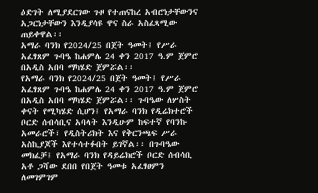ዕድገት ለሚያደርገው ጉዞ የተጠናከረ አብሮነታቸውንና አጋርነታቸውን እንዲያሳዩ ዋና ስራ አስፈጻሚው ጠይቀዋል፡፡
አማራ ባንክ የ2024/25 በጀት ዓመት፤ የሥራ አፈፃጸም ጉባዔ ከሐምሌ 24 ቀን 2017 ዓ.ም ጀምሮ በአዲስ አበባ ማካሄድ ጀምሯል፡፡
የአማራ ባንክ የ2024/25 በጀት ዓመት፤ የሥራ አፈፃጸም ጉባዔ ከሐምሌ 24 ቀን 2017 ዓ.ም ጀምሮ በአዲስ አበባ ማካሄድ ጀምሯል፡፡ ጉባዔው ለሦስት ቀናት የሚካሄድ ሲሆን፤ የአማራ ባንክ የዲሬክተሮች ቦርድ ሰብሳቢና አባላት እንዲሁም ከፍተኛ የባንኩ አመራሮች፣ የዲስትሪክት እና የቅርንጫፍ ሥራ አስኪያጆች እየተሳተፉበት ይገኛል፡፡ በጉባዔው መክፈቻ፤ የአማራ ባንክ የዳይሬክሮች ቦርድ ሰብሳቢ አቶ ጋሻው ደበበ የበጀት ዓመቱ አፈፃፀምን ለመገምገም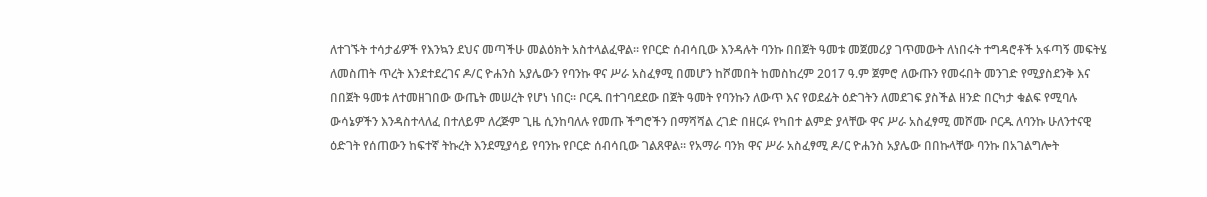ለተገኙት ተሳታፊዎች የእንኳን ደህና መጣችሁ መልዕክት አስተላልፈዋል፡፡ የቦርድ ሰብሳቢው እንዳሉት ባንኩ በበጀት ዓመቱ መጀመሪያ ገጥመውት ለነበሩት ተግዳሮቶች አፋጣኝ መፍትሄ ለመስጠት ጥረት እንደተደረገና ዶ/ር ዮሐንስ አያሌውን የባንኩ ዋና ሥራ አስፈፃሚ በመሆን ከሾመበት ከመስከረም 2017 ዓ.ም ጀምሮ ለውጡን የመሩበት መንገድ የሚያስደንቅ እና በበጀት ዓመቱ ለተመዘገበው ውጤት መሠረት የሆነ ነበር፡፡ ቦርዱ በተገባደደው በጀት ዓመት የባንኩን ለውጥ እና የወደፊት ዕድገትን ለመደገፍ ያስችል ዘንድ በርካታ ቁልፍ የሚባሉ ውሳኔዎችን እንዳስተላለፈ በተለይም ለረጅም ጊዜ ሲንከባለሉ የመጡ ችግሮችን በማሻሻል ረገድ በዘርፉ የካበተ ልምድ ያላቸው ዋና ሥራ አስፈፃሚ መሾሙ ቦርዱ ለባንኩ ሁለንተናዊ ዕድገት የሰጠውን ከፍተኛ ትኩረት እንደሚያሳይ የባንኩ የቦርድ ሰብሳቢው ገልጸዋል፡፡ የአማራ ባንክ ዋና ሥራ አስፈፃሚ ዶ/ር ዮሐንስ አያሌው በበኩላቸው ባንኩ በአገልግሎት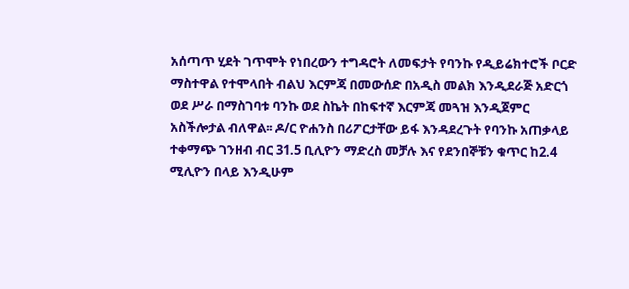አሰጣጥ ሂደት ገጥሞት የነበረውን ተግዳሮት ለመፍታት የባንኩ የዲይሬክተሮች ቦርድ ማስተዋል የተሞላበት ብልህ እርምጃ በመውሰድ በአዲስ መልክ እንዲደራጅ አድርጎ ወደ ሥራ በማስገባቱ ባንኩ ወደ ስኬት በከፍተኛ እርምጃ መጓዝ እንዲጀምር አስችሎታል ብለዋል፡፡ ዶ/ር ዮሐንስ በሪፖርታቸው ይፋ እንዳደረጉት የባንኩ አጠቃላይ ተቀማጭ ገንዘብ ብር 31.5 ቢሊዮን ማድረስ መቻሉ እና የደንበኞቹን ቁጥር ከ2.4 ሚሊዮን በላይ እንዲሁም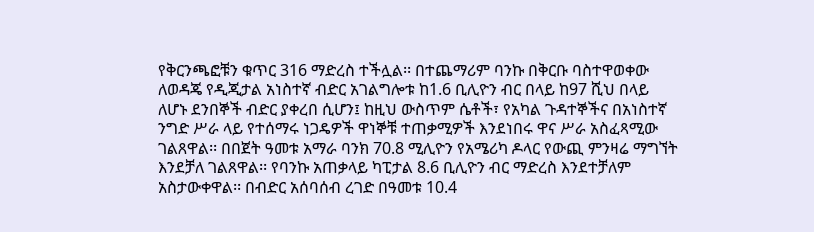የቅርንጫፎቹን ቁጥር 316 ማድረስ ተችሏል፡፡ በተጨማሪም ባንኩ በቅርቡ ባስተዋወቀው ለወዳጄ የዲጂታል አነስተኛ ብድር አገልግሎቱ ከ1.6 ቢሊዮን ብር በላይ ከ97 ሺህ በላይ ለሆኑ ደንበኞች ብድር ያቀረበ ሲሆን፤ ከዚህ ውስጥም ሴቶች፣ የአካል ጉዳተኞችና በአነስተኛ ንግድ ሥራ ላይ የተሰማሩ ነጋዴዎች ዋነኞቹ ተጠቃሚዎች እንደነበሩ ዋና ሥራ አስፈጻሚው ገልጸዋል፡፡ በበጀት ዓመቱ አማራ ባንክ 70.8 ሚሊዮን የአሜሪካ ዶላር የውጪ ምንዛሬ ማግኘት እንደቻለ ገልጸዋል፡፡ የባንኩ አጠቃላይ ካፒታል 8.6 ቢሊዮን ብር ማድረስ እንደተቻለም አስታውቀዋል፡፡ በብድር አሰባሰብ ረገድ በዓመቱ 10.4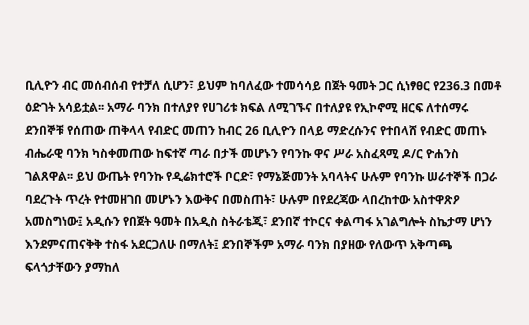ቢሊዮን ብር መሰብሰብ የተቻለ ሲሆን፣ ይህም ከባለፈው ተመሳሳይ በጀት ዓመት ጋር ሲነፃፀር የ236.3 በመቶ ዕድገት አሳይቷል፡፡ አማራ ባንክ በተለያየ የሀገሪቱ ክፍል ለሚገኙና በተለያዩ የኢኮኖሚ ዘርፍ ለተሰማሩ ደንበኞቹ የሰጠው ጠቅላላ የብድር መጠን ከብር 26 ቢሊዮን በላይ ማድረሱንና የተበላሸ የብድር መጠኑ ብሔራዊ ባንክ ካስቀመጠው ከፍተኛ ጣራ በታች መሆኑን የባንኩ ዋና ሥራ አስፈጻሚ ዶ/ር ዮሐንስ ገልጸዋል፡፡ ይህ ውጤት የባንኩ የዲሬክተሮች ቦርድ፣ የማኔጅመንት አባላትና ሁሉም የባንኩ ሠራተኞች በጋራ ባደረጉት ጥረት የተመዘገበ መሆኑን እውቅና በመስጠት፣ ሁሉም በየደረጃው ላበረከተው አስተዋጽዖ አመስግነው፤ አዲሱን የበጀት ዓመት በአዲስ ስትራቴጂ፣ ደንበኛ ተኮርና ቀልጣፋ አገልግሎት ስኬታማ ሆነን እንደምናጠናቅቅ ተስፋ አደርጋለሁ በማለት፤ ደንበኞችም አማራ ባንክ በያዘው የለውጥ አቅጣጫ ፍላጎታቸውን ያማከለ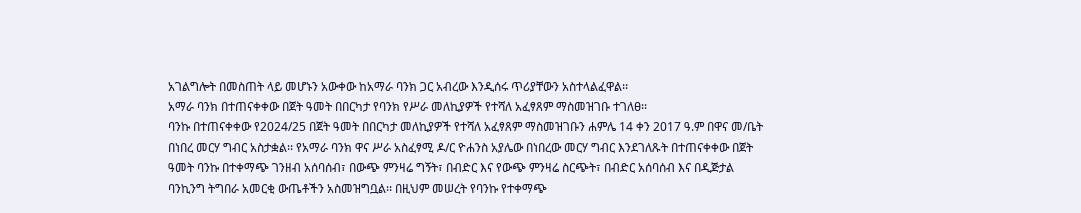አገልግሎት በመስጠት ላይ መሆኑን አውቀው ከአማራ ባንክ ጋር አብረው እንዲሰሩ ጥሪያቸውን አስተላልፈዋል፡፡
አማራ ባንክ በተጠናቀቀው በጀት ዓመት በበርካታ የባንክ የሥራ መለኪያዎች የተሻለ አፈፃጸም ማስመዝገቡ ተገለፀ፡፡
ባንኩ በተጠናቀቀው የ2024/25 በጀት ዓመት በበርካታ መለኪያዎች የተሻለ አፈፃጸም ማስመዝገቡን ሐምሌ 14 ቀን 2017 ዓ.ም በዋና መ/ቤት በነበረ መርሃ ግብር አስታቋል፡፡ የአማራ ባንክ ዋና ሥራ አስፈፃሚ ዶ/ር ዮሐንስ አያሌው በነበረው መርሃ ግብር እንደገለጹት በተጠናቀቀው በጀት ዓመት ባንኩ በተቀማጭ ገንዘብ አሰባሰብ፣ በውጭ ምንዛሬ ግኝት፣ በብድር እና የውጭ ምንዛሬ ስርጭት፣ በብድር አሰባሰብ እና በዲጅታል ባንኪንግ ትግበራ አመርቂ ውጤቶችን አስመዝግቧል፡፡ በዚህም መሠረት የባንኩ የተቀማጭ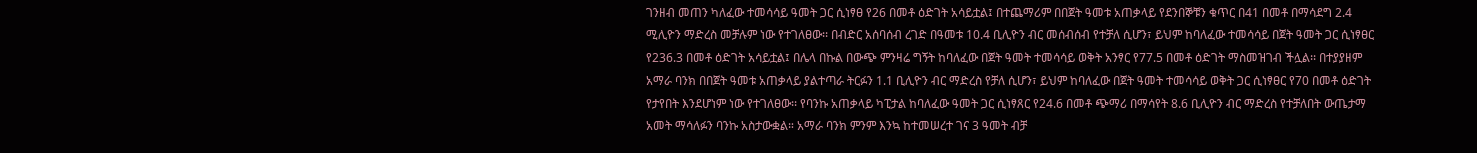ገንዘብ መጠን ካለፈው ተመሳሳይ ዓመት ጋር ሲነፃፀ የ26 በመቶ ዕድገት አሳይቷል፤ በተጨማሪም በበጀት ዓመቱ አጠቃላይ የደንበኞቹን ቁጥር በ41 በመቶ በማሳደግ 2.4 ሚሊዮን ማድረስ መቻሉም ነው የተገለፀው፡፡ በብድር አሰባሰብ ረገድ በዓመቱ 10.4 ቢሊዮን ብር መሰብሰብ የተቻለ ሲሆን፣ ይህም ከባለፈው ተመሳሳይ በጀት ዓመት ጋር ሲነፃፀር የ236.3 በመቶ ዕድገት አሳይቷል፤ በሌላ በኩል በውጭ ምንዛሬ ግኝት ከባለፈው በጀት ዓመት ተመሳሳይ ወቅት አንፃር የ77.5 በመቶ ዕድገት ማስመዝገብ ችሏል፡፡ በተያያዘም አማራ ባንክ በበጀት ዓመቱ አጠቃላይ ያልተጣራ ትርፉን 1.1 ቢሊዮን ብር ማድረስ የቻለ ሲሆን፣ ይህም ከባለፈው በጀት ዓመት ተመሳሳይ ወቅት ጋር ሲነፃፀር የ70 በመቶ ዕድገት የታየበት እንደሆነም ነው የተገለፀው፡፡ የባንኩ አጠቃላይ ካፒታል ከባለፈው ዓመት ጋር ሲነፃጸር የ24.6 በመቶ ጭማሪ በማሳየት 8.6 ቢሊዮን ብር ማድረስ የተቻለበት ውጤታማ አመት ማሳለፉን ባንኩ አስታውቋል። አማራ ባንክ ምንም እንኳ ከተመሠረተ ገና 3 ዓመት ብቻ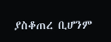ያስቆጠረ ቢሆንም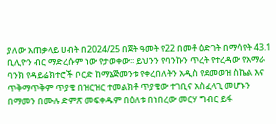ያለው አጠቃላይ ሀብት በ2024/25 በጀት ዓመት የ22 በመቶ ዕድገት በማሳየት 43.1 ቢሊዮን ብር ማድረሱም ነው የታወቀው፡፡ ይህንን የባንኩን ጥረት የተረዳው የአማራ ባንክ የዳይሬክተሮች ቦርድ ከማኔጅመንቱ የቀረበለትን አዲስ የደመወዝ ስኬል እና ጥቅማጥቅም ጥያቄ በዝርዝር ተመልክቶ ጥያቄው ተገቢና አስፈላጊ መሆኑን በማመን በሙሉ ድምጽ መፍቀዱም በዕለቱ በነበረው መርሃ ግብር ይፋ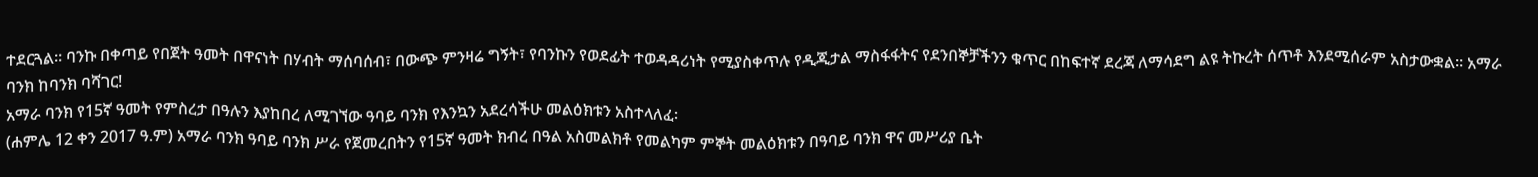ተደርጓል፡፡ ባንኩ በቀጣይ የበጀት ዓመት በዋናነት በሃብት ማሰባሰብ፣ በውጭ ምንዛሬ ግኝት፣ የባንኩን የወደፊት ተወዳዳሪነት የሚያስቀጥሉ የዲጂታል ማስፋፋትና የደንበኞቻችንን ቁጥር በከፍተኛ ደረጃ ለማሳደግ ልዩ ትኩረት ሰጥቶ እንደሚሰራም አስታውቋል። አማራ ባንክ ከባንክ ባሻገር!
አማራ ባንክ የ15ኛ ዓመት የምስረታ በዓሉን እያከበረ ለሚገኘው ዓባይ ባንክ የእንኳን አደረሳችሁ መልዕክቱን አስተላለፈ፡
(ሐምሌ 12 ቀን 2017 ዓ.ም) አማራ ባንክ ዓባይ ባንክ ሥራ የጀመረበትን የ15ኛ ዓመት ክብረ በዓል አስመልክቶ የመልካም ምኞት መልዕክቱን በዓባይ ባንክ ዋና መሥሪያ ቤት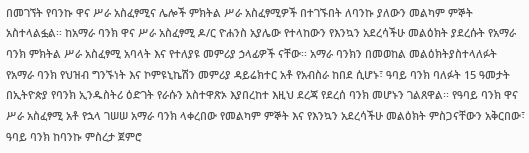በመገኘት የባንኩ ዋና ሥራ አስፈፃሚና ሌሎች ምክትል ሥራ አስፈፃሚዎች በተገኙበት ለባንኩ ያለውን መልካም ምኞት አስተላልፏል፡፡ ከአማራ ባንክ ዋና ሥራ አስፈፃሚ ዶ/ር ዮሐንስ አያሌው የተላከውን የእንኳን አደረሳችሁ መልዕክት ያደረሱት የአማራ ባንክ ምክትል ሥራ አስፈፃሚ አባላት እና የተለያዩ መምሪያ ኃላፊዎች ናቸው፡፡ አማራ ባንክን በመወከል መልዕክትያስተላለፉት የአማራ ባንክ የህዝብ ግንኙነት እና ኮምዩኒኬሽን መምሪያ ዳይሬክተር አቶ የአብስራ ከበደ ሲሆኑ፣ ዓባይ ባንክ ባለፉት 15 ዓመታት በኢትዮጵያ የባንክ ኢንዱስትሪ ዕድገት የራሱን አስተዋጽኦ እያበረከተ እዚህ ደረጃ የደረሰ ባንክ መሆኑን ገልጸዋል፡፡ የዓባይ ባንክ ዋና ሥራ አስፈፃሚ አቶ የኋላ ገሠሠ አማራ ባንክ ላቀረበው የመልካም ምኞት እና የእንኳን አደረሳችሁ መልዕክት ምስጋናቸውን አቅርበው፣ ዓባይ ባንክ ከባንኩ ምስረታ ጀምሮ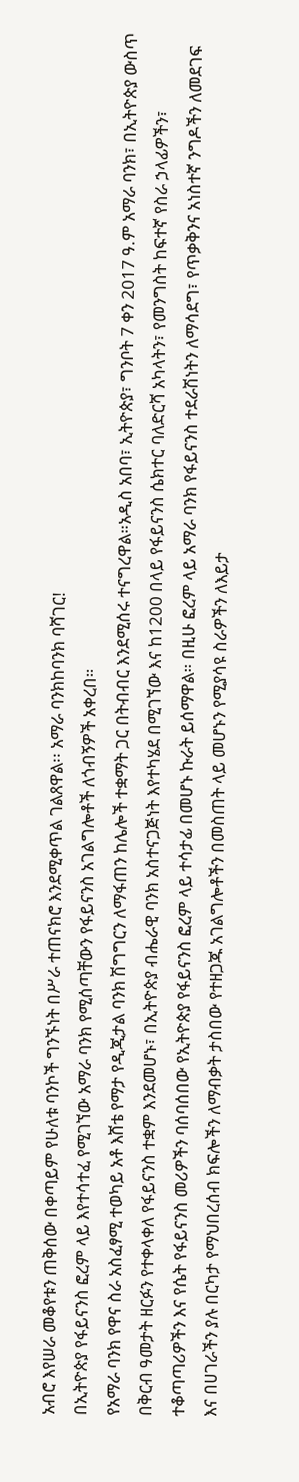አብሮ እየሠራ መቆየቱን ጠቅሰው በቀጣይም የሁለቱ ባንኮች ግንኙነት በሥራ ተጠናክሮ እንደሚቀጥል ገልጸዋል፡፡ አማራ ባንክከባንክ ባሻገር!
በኢትዮጵያ የፋይናንስ ፎረም ላይ እየተሳተፈ የሚገኘው አማራ ባንክ የሚሰጣቸውን የፋይናንስ አገልግሎቶች ለጎብኝዎች አቀረበ።
የአማራ ባንክ የዋና ስራ አስፈፃሚ ተወካይ አቶ እሸቴ የማታ የዲጂታል ባንክ ሽግግርን ለማፋጠን ከሌሎች ተቋማት ጋር በትብብር እንደሚሰሩ ተናግረዋል።አዲስ አበባ፣ ኢትዮጵያ፣ ግንቦት 7 ቀን 2017 ዓ.ም አማራ ባንክ፣ በኢትዮጵያ ውስጥ በቅርብ ዓመታት ዘርፉን የተቀላቀለ የፋይናንስ ተቋም እንደመሆኑ፣ በኢትዮጵያ ብሔራዊ ባንክ አስተናጋጅነት እየተካሄደ በሚገኘው እና ከ1200 በላይ የፋይናንስ ሴክተር ባለድርሻ አካላትን፣ የመንግስት ከፍተኛ የስራ ኃላፊዎችን፣ ተቆጣጣሪዎችን እና የሴት የፋይናንስ መሪዎችን ባሰባሰበው የኢትዮጵያ የፋይናንስ ፎረም ላይ ተሳታፊ በመሆኑ ኩራት ይሰማዋል። በዚሁ ፎረም ላይ አማራ ባንክ የፋይናንስ ተደራሽነትን ለማሳደግ፣ የጥቃቅንና አነስተኛ ንግዶችን ለመደገፍ እና በሀገራችን ያሉ በርካታ የማህበረሰብ ክፍሎችን ለማብቃት ታስበው የተዘጋጁ አገልግሎቶችን በመስጠት ላይ መሆኑን የሚያሳዩ ስራዎችን ለእይታ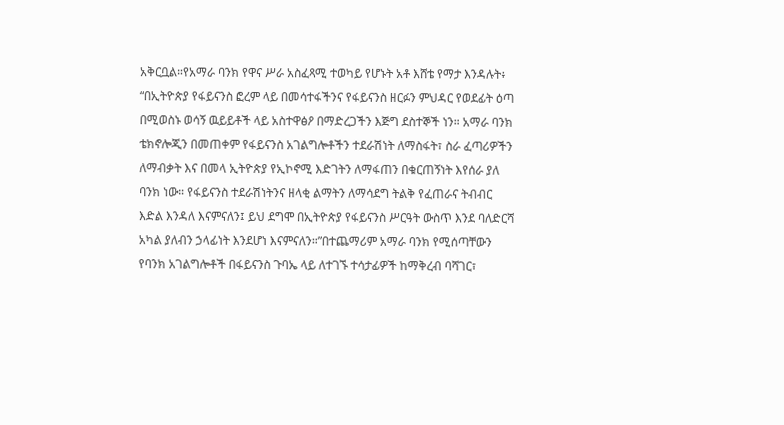አቅርቧል።የአማራ ባንክ የዋና ሥራ አስፈጻሚ ተወካይ የሆኑት አቶ እሸቴ የማታ እንዳሉት፥ “በኢትዮጵያ የፋይናንስ ፎረም ላይ በመሳተፋችንና የፋይናንስ ዘርፉን ምህዳር የወደፊት ዕጣ በሚወስኑ ወሳኝ ዉይይቶች ላይ አስተዋፅዖ በማድረጋችን እጅግ ደስተኞች ነን። አማራ ባንክ ቴክኖሎጂን በመጠቀም የፋይናንስ አገልግሎቶችን ተደራሽነት ለማስፋት፣ ስራ ፈጣሪዎችን ለማብቃት እና በመላ ኢትዮጵያ የኢኮኖሚ እድገትን ለማፋጠን በቁርጠኝነት እየሰራ ያለ ባንክ ነው። የፋይናንስ ተደራሽነትንና ዘላቂ ልማትን ለማሳደግ ትልቅ የፈጠራና ትብብር እድል እንዳለ እናምናለን፤ ይህ ደግሞ በኢትዮጵያ የፋይናንስ ሥርዓት ውስጥ እንደ ባለድርሻ አካል ያለብን ኃላፊነት እንደሆነ እናምናለን።”በተጨማሪም አማራ ባንክ የሚሰጣቸውን የባንክ አገልግሎቶች በፋይናንስ ጉባኤ ላይ ለተገኙ ተሳታፊዎች ከማቅረብ ባሻገር፣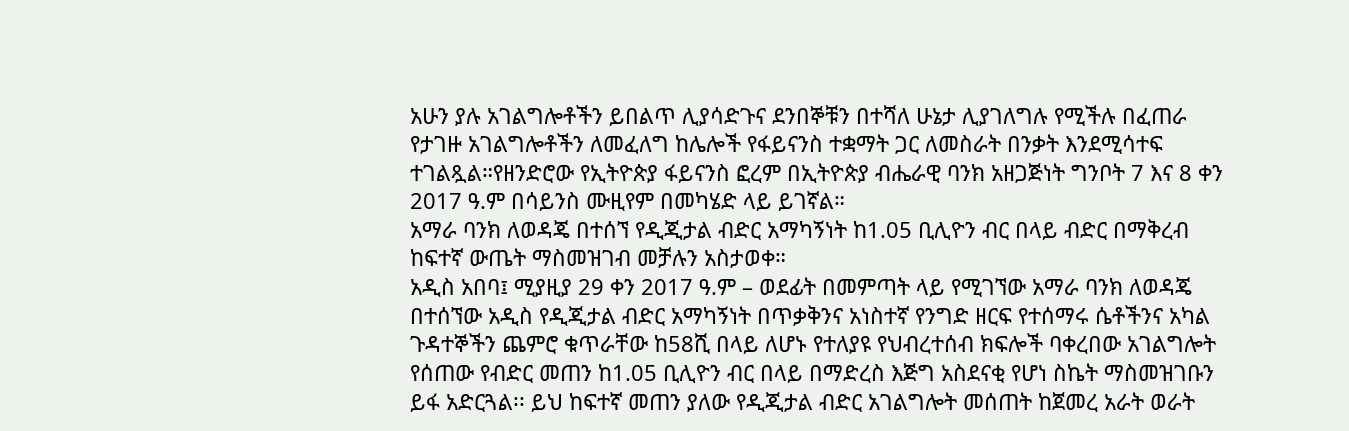አሁን ያሉ አገልግሎቶችን ይበልጥ ሊያሳድጉና ደንበኞቹን በተሻለ ሁኔታ ሊያገለግሉ የሚችሉ በፈጠራ የታገዙ አገልግሎቶችን ለመፈለግ ከሌሎች የፋይናንስ ተቋማት ጋር ለመስራት በንቃት እንደሚሳተፍ ተገልጿል።የዘንድሮው የኢትዮጵያ ፋይናንስ ፎረም በኢትዮጵያ ብሔራዊ ባንክ አዘጋጅነት ግንቦት 7 እና 8 ቀን 2017 ዓ.ም በሳይንስ ሙዚየም በመካሄድ ላይ ይገኛል።
አማራ ባንክ ለወዳጄ በተሰኘ የዲጂታል ብድር አማካኝነት ከ1.05 ቢሊዮን ብር በላይ ብድር በማቅረብ ከፍተኛ ውጤት ማስመዝገብ መቻሉን አስታወቀ።
አዲስ አበባ፤ ሚያዚያ 29 ቀን 2017 ዓ.ም – ወደፊት በመምጣት ላይ የሚገኘው አማራ ባንክ ለወዳጄ በተሰኘው አዲስ የዲጂታል ብድር አማካኝነት በጥቃቅንና አነስተኛ የንግድ ዘርፍ የተሰማሩ ሴቶችንና አካል ጉዳተኞችን ጨምሮ ቁጥራቸው ከ58ሺ በላይ ለሆኑ የተለያዩ የህብረተሰብ ክፍሎች ባቀረበው አገልግሎት የሰጠው የብድር መጠን ከ1.05 ቢሊዮን ብር በላይ በማድረስ እጅግ አስደናቂ የሆነ ስኬት ማስመዝገቡን ይፋ አድርጓል፡፡ ይህ ከፍተኛ መጠን ያለው የዲጂታል ብድር አገልግሎት መሰጠት ከጀመረ አራት ወራት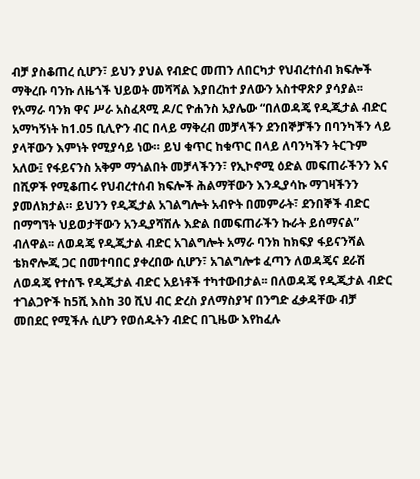ብቻ ያስቆጠረ ሲሆን፣ ይህን ያህል የብድር መጠን ለበርካታ የህብረተሰብ ክፍሎች ማቅረቡ ባንኩ ለዜጎች ህይወት መሻሻል እያበረከተ ያለውን አስተዋጽዖ ያሳያል፡፡ የአማራ ባንክ ዋና ሥራ አስፈጻሚ ዶ/ር ዮሐንስ አያሌው “በለወዳጄ የዲጂታል ብድር አማካኝነት ከ1.05 ቢሊዮን ብር በላይ ማቅረብ መቻላችን ደንበኞቻችን በባንካችን ላይ ያላቸውን እምነት የሚያሳይ ነው። ይህ ቁጥር ከቁጥር በላይ ለባንካችን ትርጉም አለው፤ የፋይናንስ አቅም ማጎልበት መቻላችንን፣ የኢኮኖሚ ዕድል መፍጠራችንን እና በሺዎች የሚቆጠሩ የህብረተሰብ ክፍሎች ሕልማቸውን እንዲያሳኩ ማገዛችንን ያመለክታል። ይህንን የዲጂታል አገልግሎት አብዮት በመምራት፣ ደንበኞች ብድር በማግኘት ህይወታቸውን አንዲያሻሽሉ እድል በመፍጠራችን ኩራት ይሰማናል” ብለዋል፡፡ ለወዳጄ የዲጂታል ብድር አገልግሎት አማራ ባንክ ከክፍያ ፋይናንሻል ቴክኖሎጂ ጋር በመተባበር ያቀረበው ሲሆን፣ አገልግሎቱ ፈጣን ለወዳጄና ደራሽ ለወዳጄ የተሰኙ የዲጂታል ብድር አይነቶች ተካተውበታል፡፡ በለወዳጄ የዲጂታል ብድር ተገልጋዮች ከ5ሺ እስከ 30 ሺህ ብር ድረስ ያለማስያዣ በንግድ ፈቃዳቸው ብቻ መበደር የሚችሉ ሲሆን የወሰዱትን ብድር በጊዜው እየከፈሉ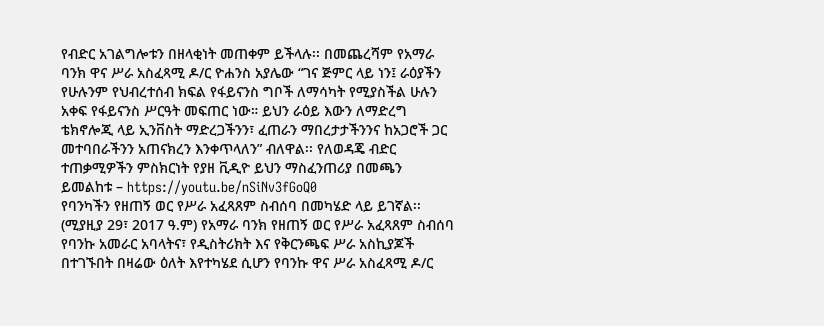የብድር አገልግሎቱን በዘላቂነት መጠቀም ይችላሉ፡፡ በመጨረሻም የአማራ ባንክ ዋና ሥራ አስፈጻሚ ዶ/ር ዮሐንስ አያሌው “ገና ጅምር ላይ ነን፤ ራዕያችን የሁሉንም የህብረተሰብ ክፍል የፋይናንስ ግቦች ለማሳካት የሚያስችል ሁሉን አቀፍ የፋይናንስ ሥርዓት መፍጠር ነው። ይህን ራዕይ እውን ለማድረግ ቴክኖሎጂ ላይ ኢንቨስት ማድረጋችንን፣ ፈጠራን ማበረታታችንንና ከአጋሮች ጋር መተባበራችንን አጠናክረን እንቀጥላለን” ብለዋል፡፡ የለወዳጄ ብድር ተጠቃሚዎችን ምስክርነት የያዘ ቪዲዮ ይህን ማስፈንጠሪያ በመጫን ይመልከቱ – https://youtu.be/nSiNv3fGoQ0
የባንካችን የዘጠኝ ወር የሥራ አፈጻጸም ስብሰባ በመካሄድ ላይ ይገኛል፡፡
(ሚያዚያ 29፣ 2017 ዓ.ም) የአማራ ባንክ የዘጠኝ ወር የሥራ አፈጻጸም ስብሰባ የባንኩ አመራር አባላትና፣ የዲስትሪክት እና የቅርንጫፍ ሥራ አስኪያጆች በተገኙበት በዛሬው ዕለት እየተካሄደ ሲሆን የባንኩ ዋና ሥራ አስፈጻሚ ዶ/ር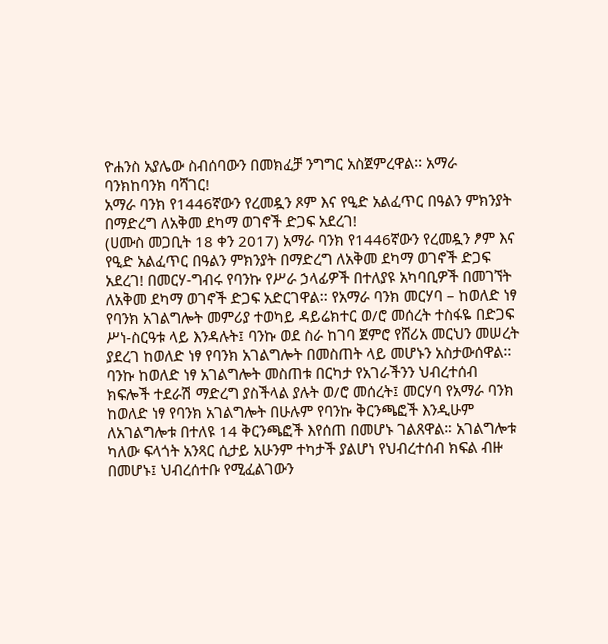ዮሐንስ አያሌው ስብሰባውን በመክፈቻ ንግግር አስጀምረዋል፡፡ አማራ ባንክከባንክ ባሻገር!
አማራ ባንክ የ1446ኛውን የረመዷን ጾም እና የዒድ አልፈጥር በዓልን ምክንያት በማድረግ ለአቅመ ደካማ ወገኖች ድጋፍ አደረገ!
(ሀሙስ መጋቢት 18 ቀን 2017) አማራ ባንክ የ1446ኛውን የረመዷን ፆም እና የዒድ አልፈጥር በዓልን ምክንያት በማድረግ ለአቅመ ደካማ ወገኖች ድጋፍ አደረገ! በመርሃ-ግብሩ የባንኩ የሥራ ኃላፊዎች በተለያዩ አካባቢዎች በመገኘት ለአቅመ ደካማ ወገኖች ድጋፍ አድርገዋል፡፡ የአማራ ባንክ መርሃባ – ከወለድ ነፃ የባንክ አገልግሎት መምሪያ ተወካይ ዳይሬክተር ወ/ሮ መሰረት ተስፋዬ በድጋፍ ሥነ-ስርዓቱ ላይ እንዳሉት፤ ባንኩ ወደ ስራ ከገባ ጀምሮ የሸሪአ መርህን መሠረት ያደረገ ከወለድ ነፃ የባንክ አገልግሎት በመስጠት ላይ መሆኑን አስታውሰዋል፡፡ ባንኩ ከወለድ ነፃ አገልግሎት መስጠቱ በርካታ የአገራችንን ህብረተሰብ ክፍሎች ተደራሽ ማድረግ ያስችላል ያሉት ወ/ሮ መሰረት፤ መርሃባ የአማራ ባንክ ከወለድ ነፃ የባንክ አገልግሎት በሁሉም የባንኩ ቅርንጫፎች እንዲሁም ለአገልግሎቱ በተለዩ 14 ቅርንጫፎች እየሰጠ በመሆኑ ገልጸዋል። አገልግሎቱ ካለው ፍላጎት አንጻር ሲታይ አሁንም ተካታች ያልሆነ የህብረተሰብ ክፍል ብዙ በመሆኑ፤ ህብረሰተቡ የሚፈልገውን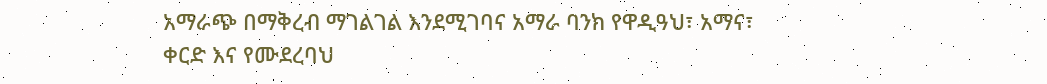አማራጭ በማቅረብ ማገልገል እንደሚገባና አማራ ባንክ የዋዲዓህ፣ አማና፣ ቀርድ እና የሙደረባህ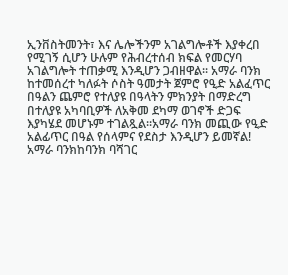ኢንቨስትመንት፣ እና ሌሎችንም አገልግሎቶች እያቀረበ የሚገኝ ሲሆን ሁሉም የሕብረተሰብ ክፍል የመርሃባ አገልግሎት ተጠቃሚ እንዲሆን ጋብዘዋል፡፡ አማራ ባንክ ከተመሰረተ ካለፉት ሶስት ዓመታት ጀምሮ የዒድ አልፈጥር በዓልን ጨምሮ የተለያዩ በዓላትን ምክንያት በማድረግ በተለያዩ አካባቢዎች ለአቅመ ደካማ ወገኖች ድጋፍ እያካሄደ መሆኑም ተገልጿል፡፡አማራ ባንክ መጪው የዒድ አልፊጥር በዓል የሰላምና የደስታ እንዲሆን ይመኛል! አማራ ባንክከባንክ ባሻገር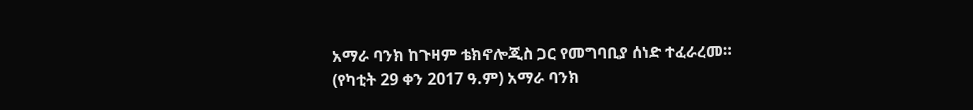አማራ ባንክ ከጉዛም ቴክኖሎጂስ ጋር የመግባቢያ ሰነድ ተፈራረመ።
(የካቲት 29 ቀን 2017 ዓ.ም) አማራ ባንክ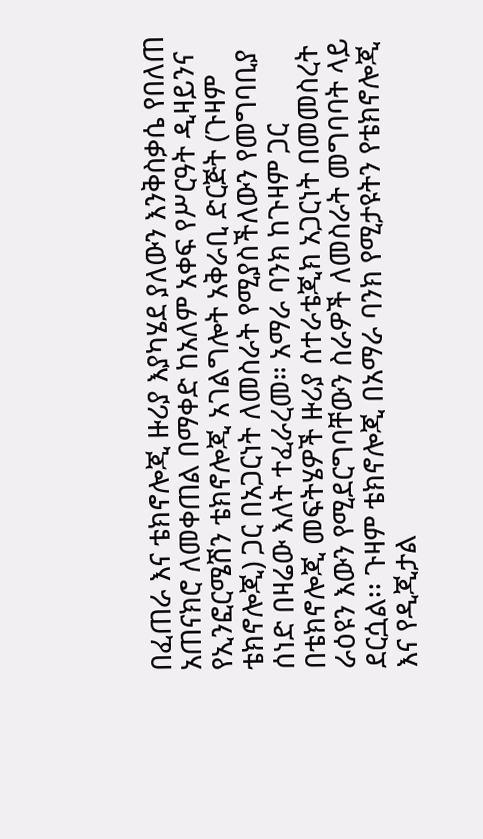በፈጠራ እና ቴክኖሎጂ ዙሪያ እያካሄደ ያለውን እንቅስቃሴ የበለጠ አጠናክሮ ለመቀጠል በማቀድ ከአለም አቀፍ የሥርዓት ዲዛይንና የኢንፎርሜሽን ቴክኖሎጂ አገልግሎት አቅራቢ ድርጅት (ጉዛም ቴክኖሎጂ) ጋር በአጋርነት ለመስራት የሚያስችለውን የመግባቢያ ሰነድ በዛሬው እለት ተፈራረመ። አማራ ባንክ ከጉዛም ጋር በቴክኖሎጂ መፍትሄዎች ዙሪያ ሰተራቴጂክ አጋርነት በመመስረት ራዕዩን እውን የሚደርግባቸውን ስራዎች ለመስራት መግባባት ላይ ደርሷል፡፡ ጉዛም ቴክኖሎጂ በአማራ ባንክ የሚታዩትን የቴክኖሎጂ እና የዲጂታል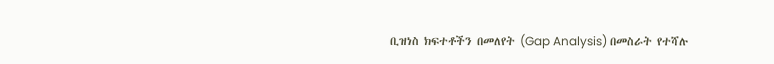ቢዝነስ ክፍተቶችን በመለየት (Gap Analysis) በመስራት የተሻሉ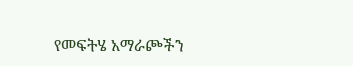የመፍትሄ አማራጮችን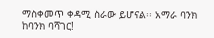ማስቀመጥ ቀዳሚ ስራው ይሆናል፡፡ አማራ ባንክ ከባንክ ባሻገር!